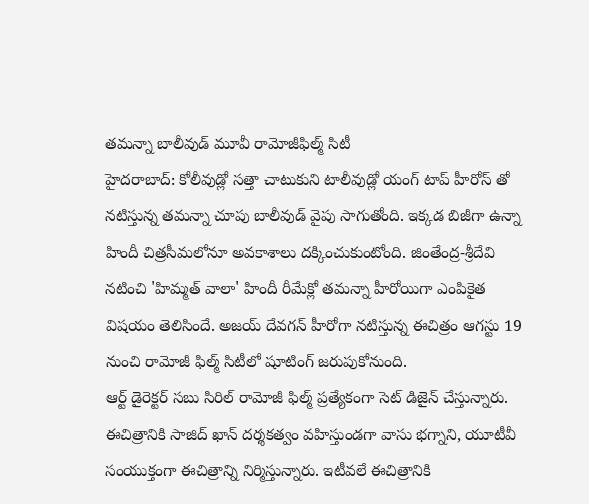తమన్నా బాలీవుడ్ మూవీ రామోజీఫిల్మ్ సిటీ
హైదరాబాద్: కోలీవుడ్లో సత్తా చాటుకుని టాలీవుడ్లో యంగ్ టాప్ హీరోస్ తో నటిస్తున్న తమన్నా చూపు బాలీవుడ్ వైపు సాగుతోంది. ఇక్కడ బిజీగా ఉన్నా హిందీ చిత్రసీమలోనూ అవకాశాలు దక్కించుకుంటోంది. జింతేంద్ర-శ్రీదేవి నటించి 'హిమ్మత్ వాలా' హిందీ రీమేక్లో తమన్నా హీరోయిగా ఎంపికైత విషయం తెలిసిందే. అజయ్ దేవగన్ హీరోగా నటిస్తున్న ఈచిత్రం ఆగస్టు 19 నుంచి రామోజీ ఫిల్మ్ సిటీలో షూటింగ్ జరుపుకోనుంది.
ఆర్ట్ డైరెక్టర్ సబు సిరిల్ రామోజీ ఫిల్మ్ ప్రత్యేకంగా సెట్ డిజైన్ చేస్తున్నారు. ఈచిత్రానికి సాజిద్ ఖాన్ దర్శకత్వం వహిస్తుండగా వాసు భగ్నాని, యూటీవీ సంయుక్తంగా ఈచిత్రాన్ని నిర్మిస్తున్నారు. ఇటీవలే ఈచిత్రానికి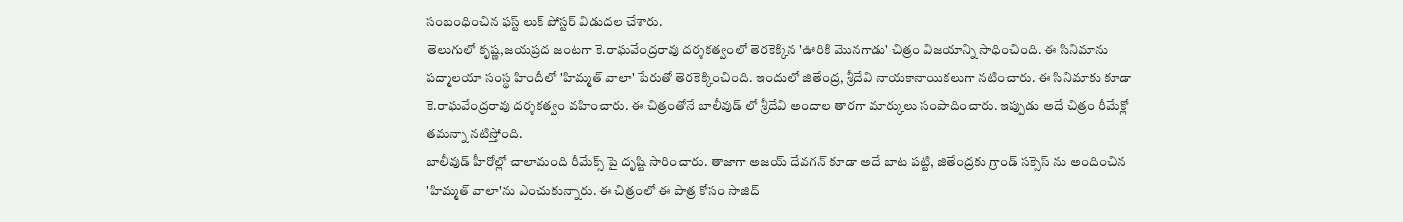సంబంధించిన ఫస్ట్ లుక్ పోస్టర్ విడుదల చేశారు.
తెలుగులో కృష్ణ,జయప్రద జంటగా కె.రాఘవేంద్రరావు దర్శకత్వంలో తెరకెక్కిన 'ఊరికి మొనగాడు' చిత్రం విజయాన్ని సాధించింది. ఈ సినిమాను పద్మాలయా సంస్థ హిందీలో 'హిమ్మత్ వాలా' పేరుతో తెరకెక్కించింది. ఇందులో జితేంద్ర, శ్రీదేవి నాయకానాయికలుగా నటించారు. ఈ సినిమాకు కూడా కె.రాఘవేంద్రరావు దర్శకత్వం వహించారు. ఈ చిత్రంతోనే బాలీవుడ్ లో శ్రీదేవి అందాల తారగా మార్కులు సంపాదించారు. ఇప్పుడు అదే చిత్రం రీమేక్లో తమన్నా నటిస్తోంది.
బాలీవుడ్ హీరోల్లో చాలామంది రీమేక్స్ పై దృష్టి సారించారు. తాజాగా అజయ్ దేవగన్ కూడా అదే బాట పట్టి, జితేంద్రకు గ్రాండ్ సక్సెస్ ను అందించిన 'హిమ్మత్ వాలా'ను ఎంచుకున్నారు. ఈ చిత్రంలో ఈ పాత్ర కోసం సాజిద్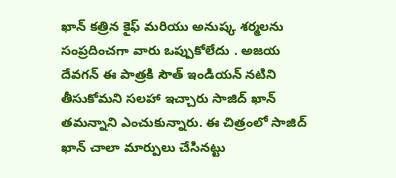ఖాన్ కత్రిన కైఫ్ మరియు అనుష్క శర్మలను సంప్రదించగా వారు ఒప్పుకోలేదు . అజయ దేవగన్ ఈ పాత్రకి సౌత్ ఇండియన్ నటిని తీసుకోమని సలహా ఇచ్చారు సాజిద్ ఖాన్ తమన్నాని ఎంచుకున్నారు. ఈ చిత్రంలో సాజిద్ ఖాన్ చాలా మార్పులు చేసినట్టు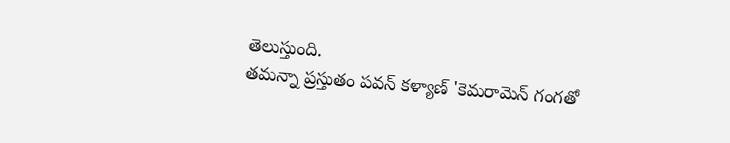తెలుస్తుంది.
తమన్నా ప్రస్తుతం పవన్ కళ్యాణ్ 'కెమరామెన్ గంగతో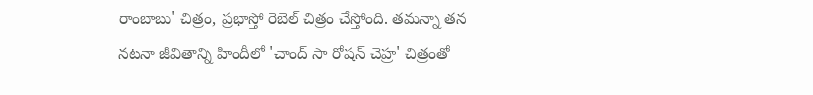రాంబాబు' చిత్రం, ప్రభాస్తో రెబెల్ చిత్రం చేస్తోంది. తమన్నా తన నటనా జీవితాన్ని హిందీలో 'చాంద్ సా రోషన్ చెహ్ర' చిత్రంతో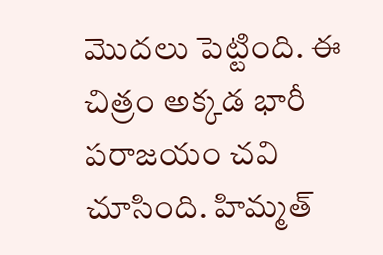మొదలు పెట్టింది. ఈ చిత్రం అక్కడ భారీ పరాజయం చవి చూసింది. హిమ్మత్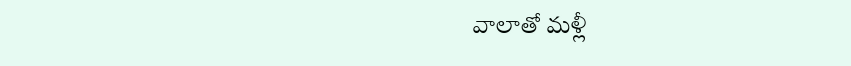వాలాతో మళ్లీ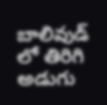బాలివుడ్ లో తిరిగి అడుగు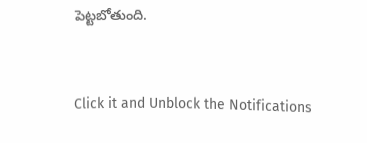పెట్టబోతుంది.


Click it and Unblock the Notifications